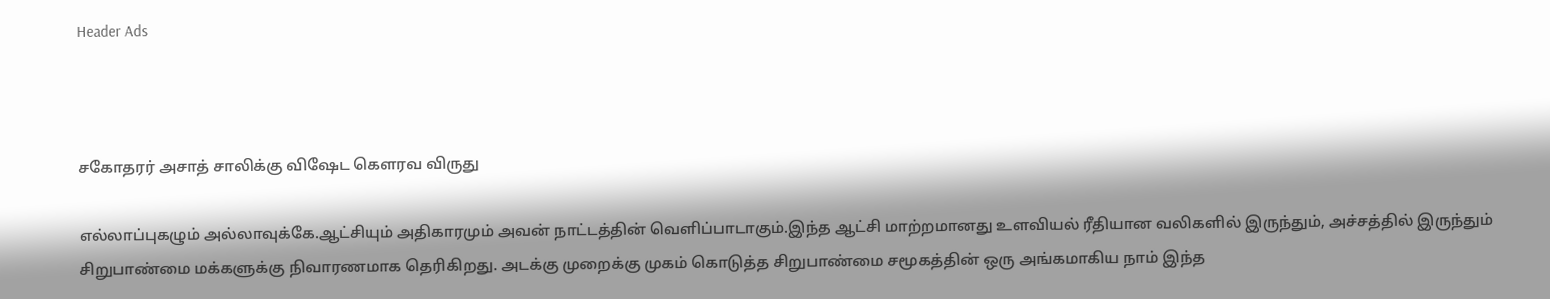Header Ads



சகோதரர் அசாத் சாலிக்கு விஷேட கௌரவ விருது

எல்லாப்புகழும் அல்லாவுக்கே.ஆட்சியும் அதிகாரமும் அவன் நாட்டத்தின் வெளிப்பாடாகும்.இந்த ஆட்சி மாற்றமானது உளவியல் ரீதியான வலிகளில் இருந்தும், அச்சத்தில் இருந்தும் சிறுபாண்மை மக்களுக்கு நிவாரணமாக தெரிகிறது. அடக்கு முறைக்கு முகம் கொடுத்த சிறுபாண்மை சமூகத்தின் ஒரு அங்கமாகிய நாம் இந்த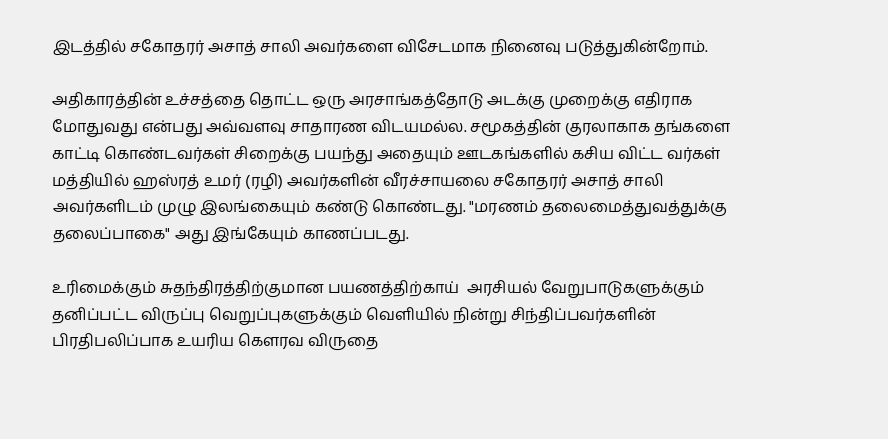இடத்தில் சகோதரர் அசாத் சாலி அவர்களை விசேடமாக நினைவு படுத்துகின்றோம்.

அதிகாரத்தின் உச்சத்தை தொட்ட ஒரு அரசாங்கத்தோடு அடக்கு முறைக்கு எதிராக மோதுவது என்பது அவ்வளவு சாதாரண விடயமல்ல. சமூகத்தின் குரலாகாக தங்களை காட்டி கொண்டவர்கள் சிறைக்கு பயந்து அதையும் ஊடகங்களில் கசிய விட்ட வர்கள் மத்தியில் ஹஸ்ரத் உமர் (ரழி) அவர்களின் வீரச்சாயலை சகோதரர் அசாத் சாலி அவர்களிடம் முழு இலங்கையும் கண்டு கொண்டது. "மரணம் தலைமைத்துவத்துக்கு தலைப்பாகை" அது இங்கேயும் காணப்படது.

உரிமைக்கும் சுதந்திரத்திற்குமான பயணத்திற்காய்  அரசியல் வேறுபாடுகளுக்கும் தனிப்பட்ட விருப்பு வெறுப்புகளுக்கும் வெளியில் நின்று சிந்திப்பவர்களின் பிரதிபலிப்பாக உயரிய கௌரவ விருதை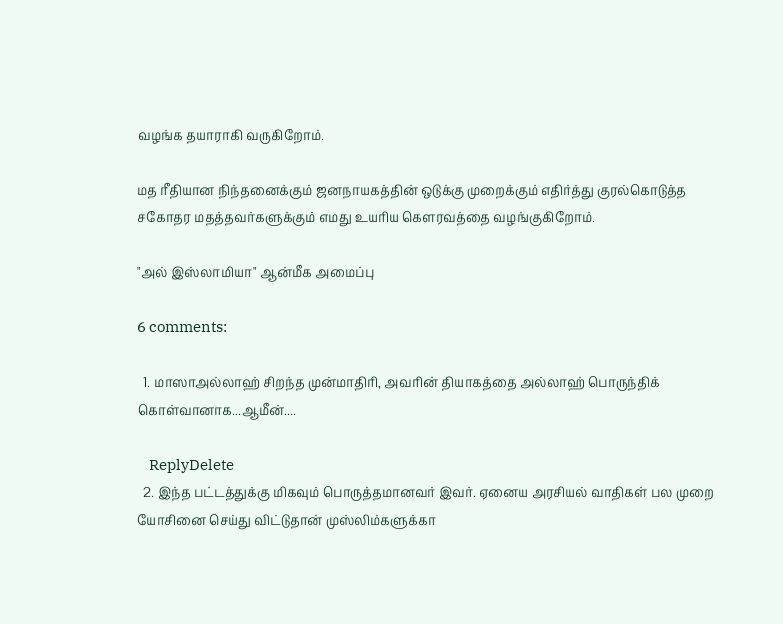வழங்க தயாராகி வருகிறோம்.

மத ரீதியான நிந்தனைக்கும் ஜனநாயகத்தின் ஒடுக்கு முறைக்கும் எதிர்த்து குரல்கொடுத்த சகோதர மதத்தவர்களுக்கும் எமது உயரிய கௌரவத்தை வழங்குகிறோம்.

"அல் இஸ்லாமியா" ஆன்மீக அமைப்பு

6 comments:

  1. மாஸாஅல்லாஹ் சிறந்த முன்மாதிரி, அவரின் தியாகத்தை அல்லாஹ் பொருந்திக் கொள்வானாக...ஆமீன்....

    ReplyDelete
  2. இந்த பட்டத்துக்கு மிகவும் பொருத்தமானவர் இவர். ஏனைய அரசியல் வாதிகள் பல முறை யோசினை செய்து விட்டுதான் முஸ்லிம்களுக்கா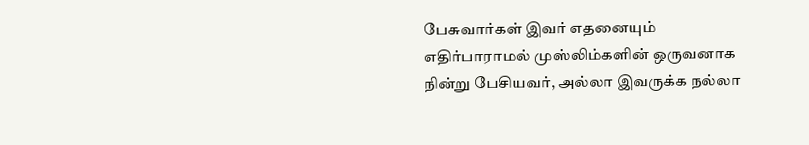பேசுவார்கள் இவர் எதனையும் எதிர்பாராமல் முஸ்லிம்களின் ஒருவனாக நின்று பேசியவர், அல்லா இவருக்க நல்லா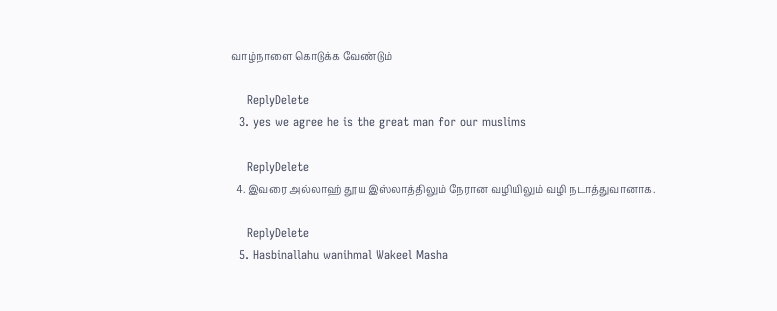வாழ்நாளை கொடுக்க வேண்டும்

    ReplyDelete
  3. yes we agree he is the great man for our muslims

    ReplyDelete
  4. இவரை அல்லாஹ் தூய இஸ்லாத்திலும் நேரான வழியிலும் வழி நடாத்துவானாக.

    ReplyDelete
  5. Hasbinallahu wanihmal Wakeel Masha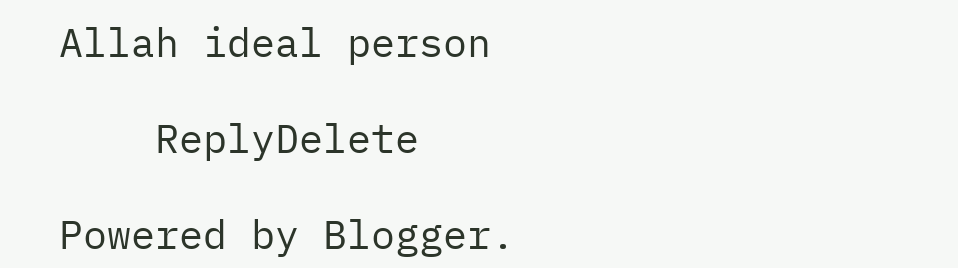Allah ideal person

    ReplyDelete

Powered by Blogger.